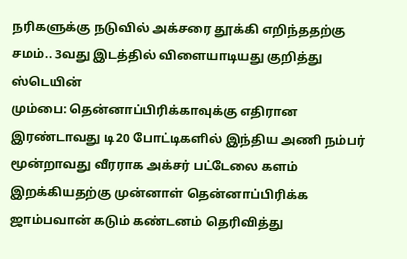நரிகளுக்கு நடுவில் அக்சரை தூக்கி எறிந்ததற்கு சமம்.. 3வது இடத்தில் விளையாடியது குறித்து ஸ்டெயின்
மும்பை: தென்னாப்பிரிக்காவுக்கு எதிரான இரண்டாவது டி20 போட்டிகளில் இந்திய அணி நம்பர் மூன்றாவது வீரராக அக்சர் பட்டேலை களம் இறக்கியதற்கு முன்னாள் தென்னாப்பிரிக்க ஜாம்பவான் கடும் கண்டனம் தெரிவித்து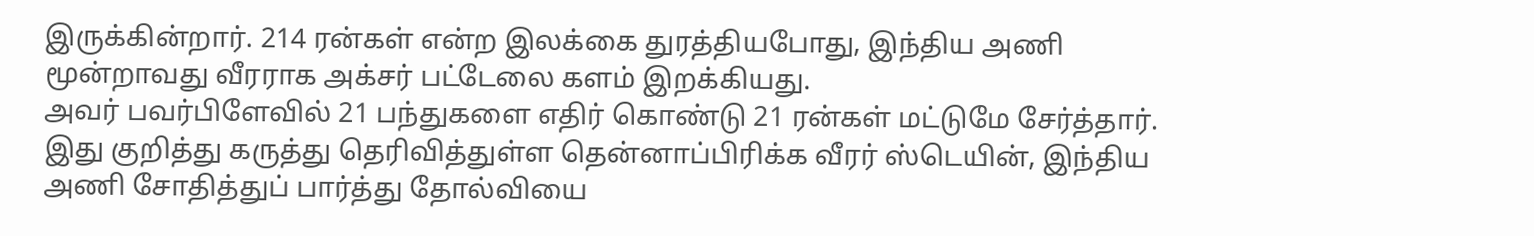இருக்கின்றார். 214 ரன்கள் என்ற இலக்கை துரத்தியபோது, இந்திய அணி மூன்றாவது வீரராக அக்சர் பட்டேலை களம் இறக்கியது.
அவர் பவர்பிளேவில் 21 பந்துகளை எதிர் கொண்டு 21 ரன்கள் மட்டுமே சேர்த்தார். இது குறித்து கருத்து தெரிவித்துள்ள தென்னாப்பிரிக்க வீரர் ஸ்டெயின், இந்திய அணி சோதித்துப் பார்த்து தோல்வியை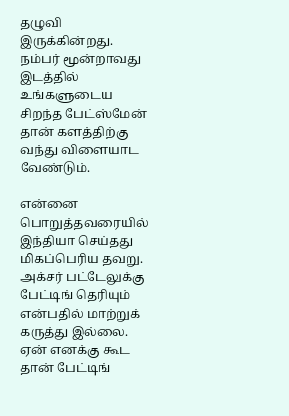தழுவி இருக்கின்றது. நம்பர் மூன்றாவது இடத்தில் உங்களுடைய சிறந்த பேட்ஸ்மேன் தான் களத்திற்கு வந்து விளையாட வேண்டும்.

என்னை பொறுத்தவரையில் இந்தியா செய்தது மிகப்பெரிய தவறு. அக்சர் பட்டேலுக்கு பேட்டிங் தெரியும் என்பதில் மாற்றுக் கருத்து இல்லை. ஏன் எனக்கு கூட தான் பேட்டிங்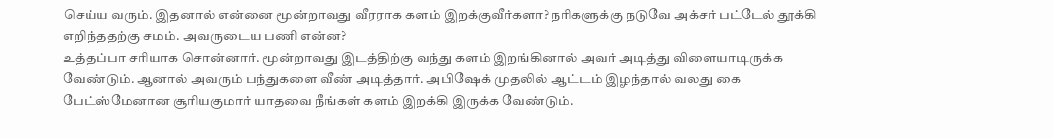செய்ய வரும். இதனால் என்னை மூன்றாவது வீரராக களம் இறக்குவீர்களா? நரிகளுக்கு நடுவே அக்சர் பட்டேல் தூக்கி எறிந்ததற்கு சமம். அவருடைய பணி என்ன?
உத்தப்பா சரியாக சொன்னார். மூன்றாவது இடத்திற்கு வந்து களம் இறங்கினால் அவர் அடித்து விளையாடிருக்க வேண்டும். ஆனால் அவரும் பந்துகளை வீண் அடித்தார். அபிஷேக் முதலில் ஆட்டம் இழந்தால் வலது கை பேட்ஸ்மேனான சூரியகுமார் யாதவை நீங்கள் களம் இறக்கி இருக்க வேண்டும்.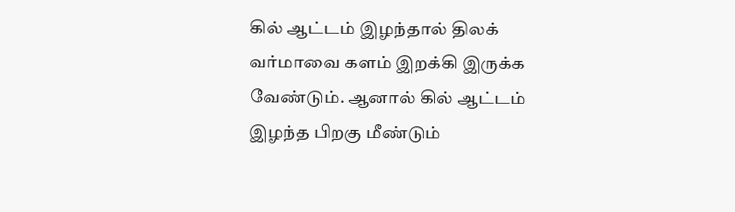கில் ஆட்டம் இழந்தால் திலக் வர்மாவை களம் இறக்கி இருக்க வேண்டும். ஆனால் கில் ஆட்டம் இழந்த பிறகு மீண்டும்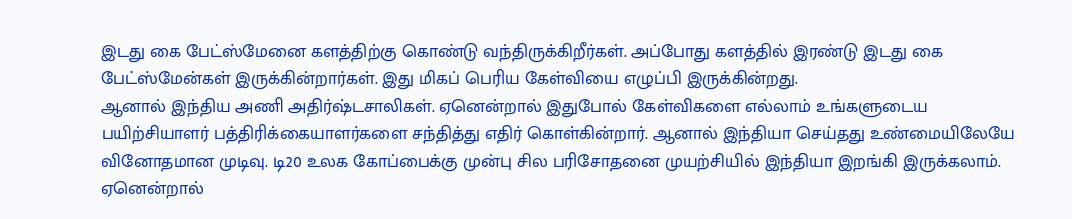இடது கை பேட்ஸ்மேனை களத்திற்கு கொண்டு வந்திருக்கிறீர்கள். அப்போது களத்தில் இரண்டு இடது கை பேட்ஸ்மேன்கள் இருக்கின்றார்கள். இது மிகப் பெரிய கேள்வியை எழுப்பி இருக்கின்றது.
ஆனால் இந்திய அணி அதிர்ஷ்டசாலிகள். ஏனென்றால் இதுபோல் கேள்விகளை எல்லாம் உங்களுடைய பயிற்சியாளர் பத்திரிக்கையாளர்களை சந்தித்து எதிர் கொள்கின்றார். ஆனால் இந்தியா செய்தது உண்மையிலேயே வினோதமான முடிவு. டி20 உலக கோப்பைக்கு முன்பு சில பரிசோதனை முயற்சியில் இந்தியா இறங்கி இருக்கலாம்.
ஏனென்றால்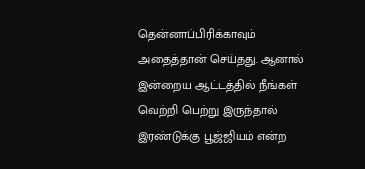தென்னாப்பிரிக்காவும் அதைத்தான் செய்தது. ஆனால் இன்றைய ஆட்டத்தில் நீங்கள் வெற்றி பெற்று இருந்தால் இரண்டுக்கு பூஜ்ஜியம் என்ற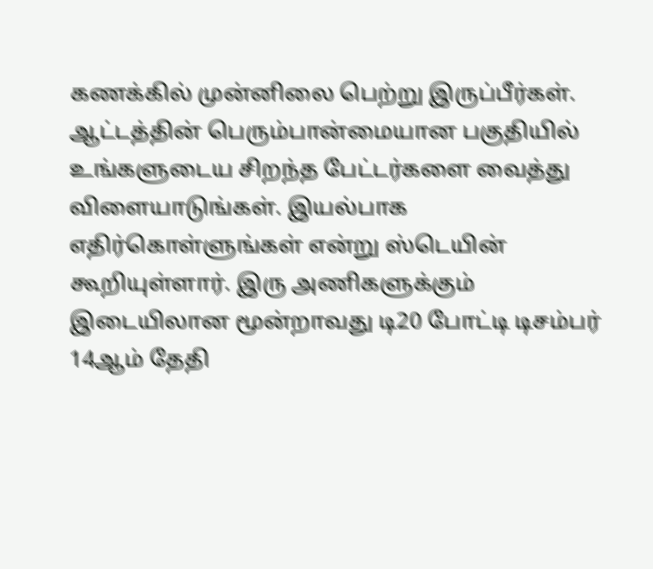கணக்கில் முன்னிலை பெற்று இருப்பீர்கள். ஆட்டத்தின் பெரும்பான்மையான பகுதியில் உங்களுடைய சிறந்த பேட்டர்களை வைத்து விளையாடுங்கள். இயல்பாக எதிர்கொள்ளுங்கள் என்று ஸ்டெயின் கூறியுள்ளார். இரு அணிகளுக்கும் இடையிலான மூன்றாவது டி20 போட்டி டிசம்பர் 14ஆம் தேதி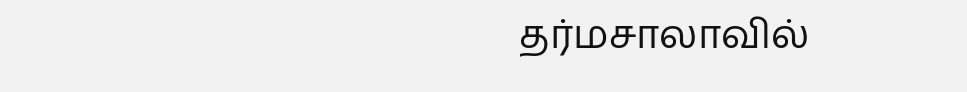தர்மசாலாவில்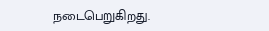நடைபெறுகிறது.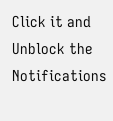Click it and Unblock the Notifications